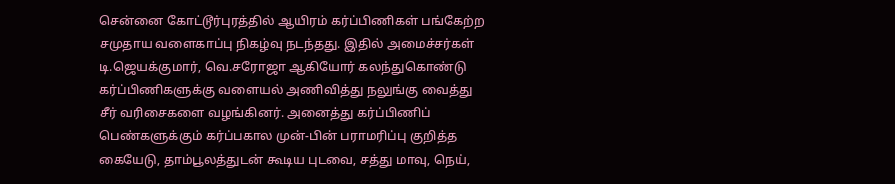சென்னை கோட்டூர்புரத்தில் ஆயிரம் கர்ப்பிணிகள் பங்கேற்ற சமுதாய வளைகாப்பு நிகழ்வு நடந்தது. இதில் அமைச்சர்கள் டி.ஜெயக்குமார், வெ.சரோஜா ஆகியோர் கலந்துகொண்டு கர்ப்பிணிகளுக்கு வளையல் அணிவித்து நலுங்கு வைத்து சீர் வரிசைகளை வழங்கினர். அனைத்து கர்ப்பிணிப் பெண்களுக்கும் கர்ப்பகால முன்-பின் பராமரிப்பு குறித்த கையேடு, தாம்பூலத்துடன் கூடிய புடவை, சத்து மாவு, நெய்,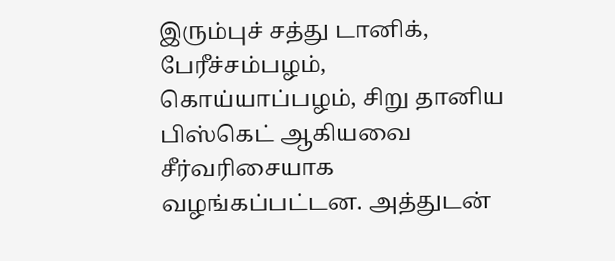இரும்புச் சத்து டானிக், பேரீச்சம்பழம், கொய்யாப்பழம், சிறு தானிய பிஸ்கெட் ஆகியவை சீர்வரிசையாக வழங்கப்பட்டன. அத்துடன்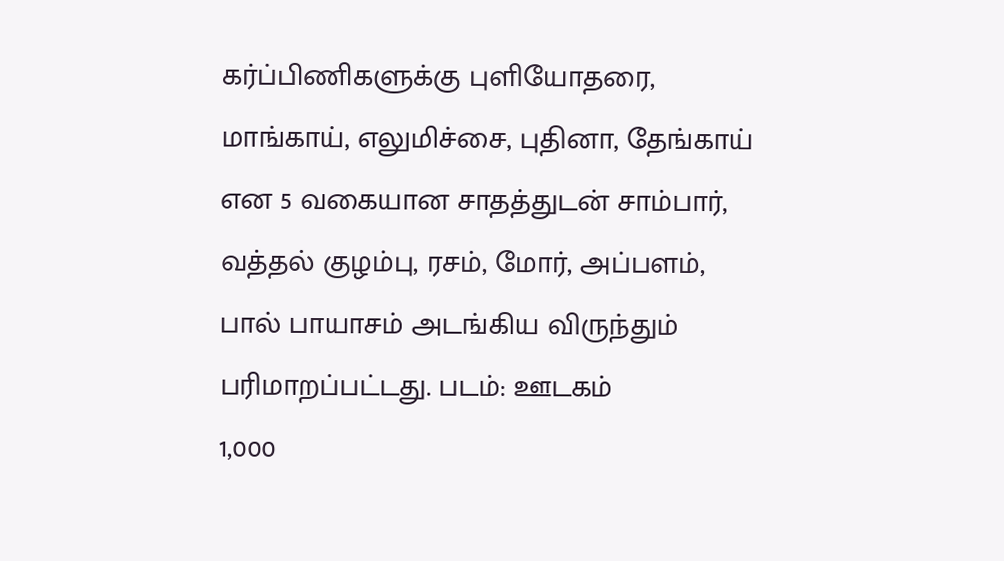கர்ப்பிணிகளுக்கு புளியோதரை, மாங்காய், எலுமிச்சை, புதினா, தேங்காய் என 5 வகையான சாதத்துடன் சாம்பார், வத்தல் குழம்பு, ரசம், மோர், அப்பளம், பால் பாயாசம் அடங்கிய விருந்தும் பரிமாறப்பட்டது. படம்: ஊடகம்
1,000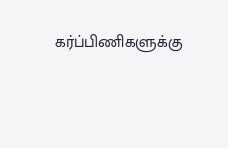கர்ப்பிணிகளுக்கு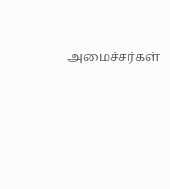அமைச்சர்கள்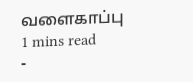வளைகாப்பு
1 mins read
-